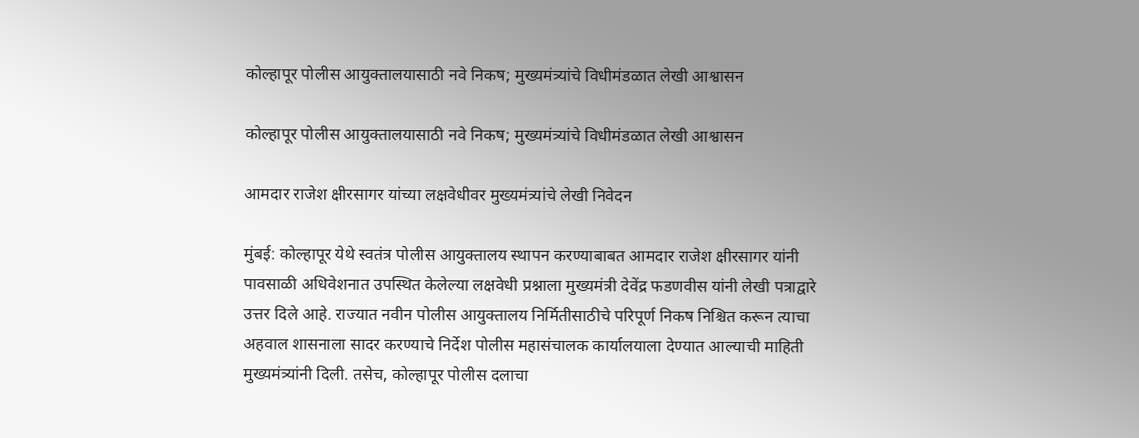कोल्हापूर पोलीस आयुक्तालयासाठी नवे निकष; मुख्यमंत्र्यांचे विधीमंडळात लेखी आश्वासन

कोल्हापूर पोलीस आयुक्तालयासाठी नवे निकष; मुख्यमंत्र्यांचे विधीमंडळात लेखी आश्वासन

आमदार राजेश क्षीरसागर यांच्या लक्षवेधीवर मुख्यमंत्र्यांचे लेखी निवेदन

मुंबई: कोल्हापूर येथे स्वतंत्र पोलीस आयुक्तालय स्थापन करण्याबाबत आमदार राजेश क्षीरसागर यांनी पावसाळी अधिवेशनात उपस्थित केलेल्या लक्षवेधी प्रश्नाला मुख्यमंत्री देवेंद्र फडणवीस यांनी लेखी पत्राद्वारे उत्तर दिले आहे. राज्यात नवीन पोलीस आयुक्तालय निर्मितीसाठीचे परिपूर्ण निकष निश्चित करून त्याचा अहवाल शासनाला सादर करण्याचे निर्देश पोलीस महासंचालक कार्यालयाला देण्यात आल्याची माहिती मुख्यमंत्र्यांनी दिली. तसेच, कोल्हापूर पोलीस दलाचा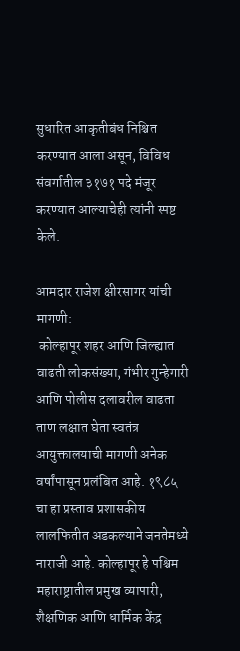सुधारित आकृतीबंध निश्चित करण्यात आला असून, विविध संवर्गातील ३१७१ पदे मंजूर करण्यात आल्याचेही त्यांनी स्पष्ट केले.

आमदार राजेश क्षीरसागर यांची मागणी:
 कोल्हापूर शहर आणि जिल्ह्यात वाढती लोकसंख्या, गंभीर गुन्हेगारी आणि पोलीस दलावरील वाढता ताण लक्षात घेता स्वतंत्र आयुक्तालयाची मागणी अनेक वर्षांपासून प्रलंबित आहे. १९८५ चा हा प्रस्ताव प्रशासकीय लालफितीत अडकल्याने जनतेमध्ये नाराजी आहे. कोल्हापूर हे पश्चिम महाराष्ट्रातील प्रमुख व्यापारी, शैक्षणिक आणि धार्मिक केंद्र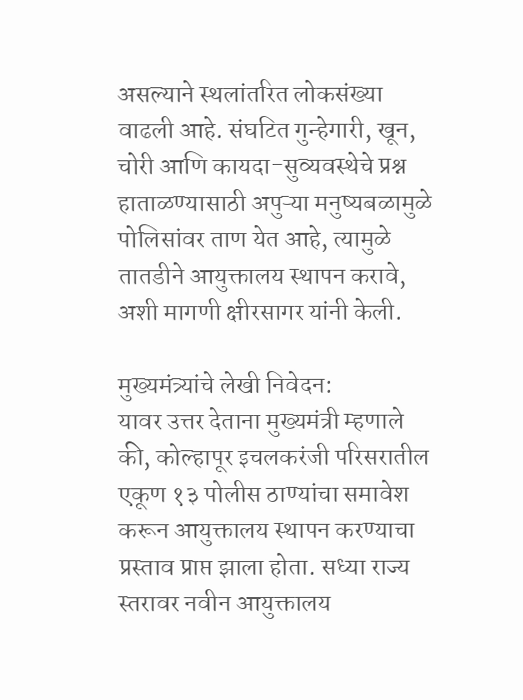असल्याने स्थलांतरित लोकसंख्या वाढली आहे. संघटित गुन्हेगारी, खून, चोरी आणि कायदा-सुव्यवस्थेचे प्रश्न हाताळण्यासाठी अपुऱ्या मनुष्यबळामुळे पोलिसांवर ताण येत आहे, त्यामुळे तातडीने आयुक्तालय स्थापन करावे, अशी मागणी क्षीरसागर यांनी केली.

मुख्यमंत्र्यांचे लेखी निवेदन:
यावर उत्तर देताना मुख्यमंत्री म्हणाले की, कोल्हापूर इचलकरंजी परिसरातील एकूण १३ पोलीस ठाण्यांचा समावेश करून आयुक्तालय स्थापन करण्याचा प्रस्ताव प्राप्त झाला होता. सध्या राज्य स्तरावर नवीन आयुक्तालय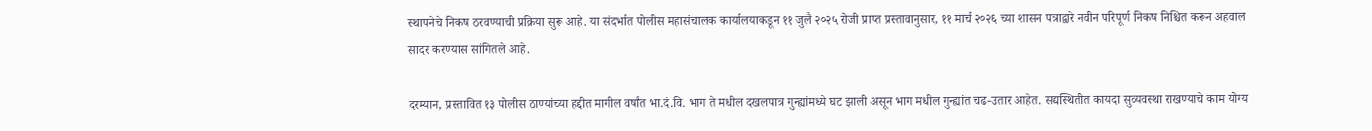स्थापनेचे निकष ठरवण्याची प्रक्रिया सुरू आहे. या संदर्भात पोलीस महासंचालक कार्यालयाकडून ११ जुलै २०२५ रोजी प्राप्त प्रस्तावानुसार, ११ मार्च २०२६ च्या शासन पत्राद्वारे नवीन परिपूर्ण निकष निश्चित करून अहवाल सादर करण्यास सांगितले आहे.

दरम्यान, प्रस्तावित १३ पोलीस ठाण्यांच्या हद्दीत मागील वर्षांत भा.दं.वि. भाग ते मधील दखलपात्र गुन्ह्यांमध्ये घट झाली असून भाग मधील गुन्ह्यांत चढ-उतार आहेत. सद्यस्थितीत कायदा सुव्यवस्था राखण्याचे काम योग्य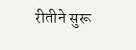रीतीने सुरू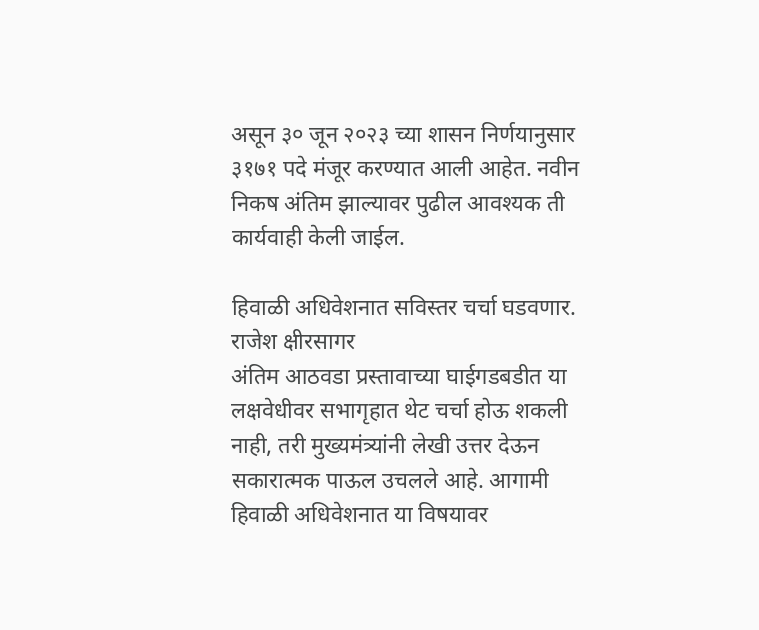असून ३० जून २०२३ च्या शासन निर्णयानुसार ३१७१ पदे मंजूर करण्यात आली आहेत. नवीन निकष अंतिम झाल्यावर पुढील आवश्यक ती कार्यवाही केली जाईल.

हिवाळी अधिवेशनात सविस्तर चर्चा घडवणार. राजेश क्षीरसागर
अंतिम आठवडा प्रस्तावाच्या घाईगडबडीत या लक्षवेधीवर सभागृहात थेट चर्चा होऊ शकली नाही, तरी मुख्यमंत्र्यांनी लेखी उत्तर देऊन सकारात्मक पाऊल उचलले आहे. आगामी हिवाळी अधिवेशनात या विषयावर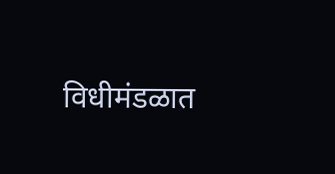विधीमंडळात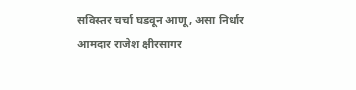सविस्तर चर्चा घडवून आणू, असा निर्धार आमदार राजेश क्षीरसागर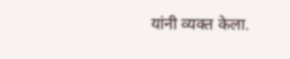यांनी व्यक्त केला.